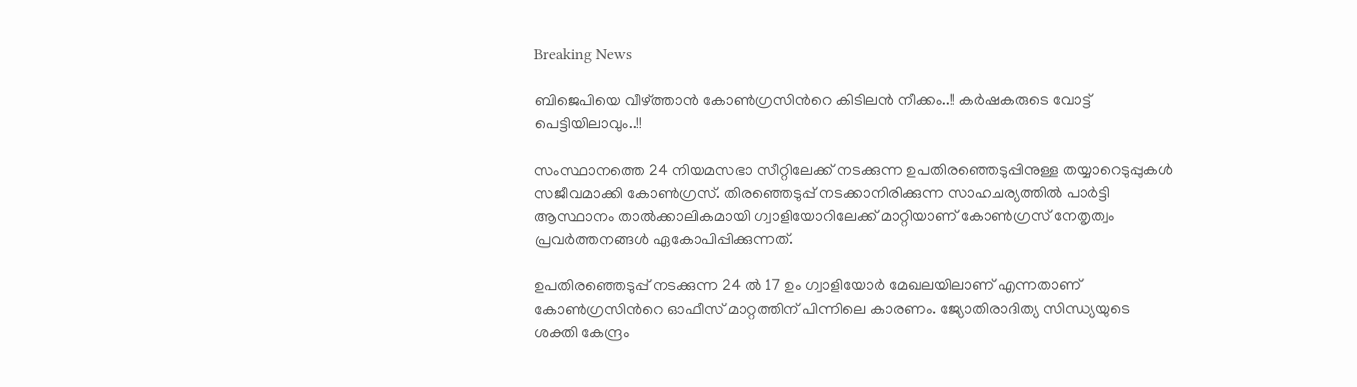Breaking News

ബിജെപിയെ വീഴ്ത്താന്‍ കോണ്‍ഗ്രസിന്‍റെ കിടിലന്‍ നീക്കം..!! കര്‍ഷകരുടെ വോട്ട് പെട്ടിയിലാവും..!!

സംസ്ഥാനത്തെ 24 നിയമസഭാ സീറ്റിലേക്ക് നടക്കുന്ന ഉപതിരഞ്ഞെടുപ്പിനുള്ള തയ്യാറെടുപ്പുകള്‍ സജീവമാക്കി കോണ്‍ഗ്രസ്. തിരഞ്ഞെടുപ്പ് നടക്കാനിരിക്കുന്ന സാഹചര്യത്തില്‍ പാര്‍ട്ടി ആസ്ഥാനം താല്‍ക്കാലികമായി ഗ്വാളിയോറിലേക്ക് മാറ്റിയാണ് കോണ്‍ഗ്രസ് നേതൃത്വം പ്രവര്‍ത്തനങ്ങള്‍ ഏകോപിപ്പിക്കുന്നത്.

ഉപതിരഞ്ഞെടുപ്പ് നടക്കുന്ന 24 ല്‍ 17 ഉം ഗ്വാളിയോര്‍ മേഖലയിലാണ് എന്നതാണ് കോണ്‍ഗ്രസിന്‍റെ ഓഫീസ് മാറ്റത്തിന് പിന്നിലെ കാരണം. ജ്യോതിരാദിത്യ സിന്ധ്യയുടെ ശക്തി കേന്ദ്രം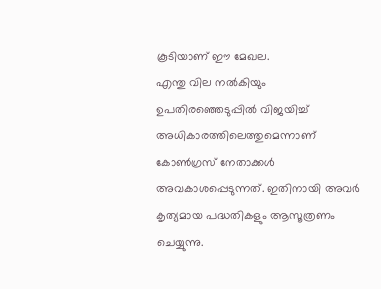കൂടിയാണ് ഈ മേഖല.
എന്തു വില നല്‍കിയും ഉപതിരഞ്ഞെടുപ്പില്‍ വിജയിച്ച് അധികാരത്തിലെത്തുമെന്നാണ് കോണ്‍ഗ്രസ് നേതാക്കള്‍ അവകാശപ്പെടുന്നത്. ഇതിനായി അവര്‍ കൃത്യമായ പദ്ധതികളും ആസൂത്രണം ചെയ്യുന്നു.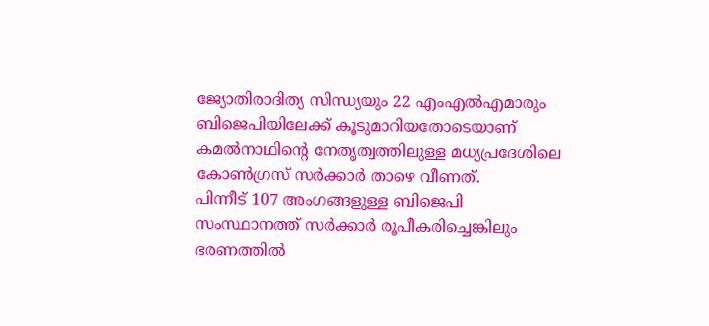ജ്യോതിരാദിത്യ സിന്ധ്യയും 22 എംഎല്‍എമാരും ബിജെപിയിലേക്ക് കൂടുമാറിയതോടെയാണ് കമല്‍നാഥിന്‍റെ നേതൃത്വത്തിലുള്ള മധ്യപ്രദേശിലെ കോണ്‍ഗ്രസ് സര്‍ക്കാര്‍ താഴെ വീണത്.
പിന്നീട് 107 അംഗങ്ങളുള്ള ബിജെപി സംസ്ഥാനത്ത് സര്‍ക്കാര്‍ രൂപീകരിച്ചെങ്കിലും ഭരണത്തില്‍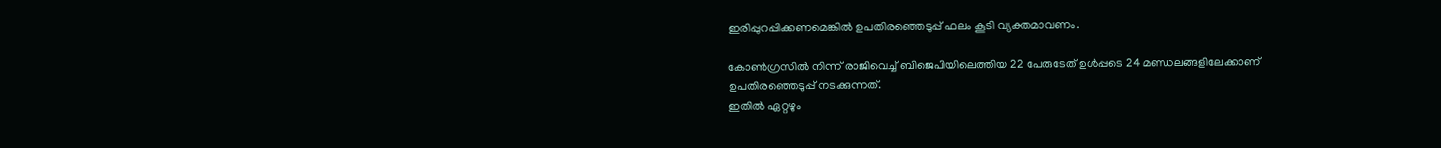ഇരിപ്പുറപ്പിക്കണമെങ്കില്‍ ഉപതിരഞ്ഞെടുപ്പ് ഫലം കൂടി വ്യക്തമാവണം.

കോണ്‍ഗ്രസില്‍ നിന്ന് രാജിവെച്ച് ബിജെപിയിലെത്തിയ 22 പേരുടേത് ഉള്‍പ്പടെ 24 മണ്ഡലങ്ങളിലേക്കാണ് ഉപതിരഞ്ഞെടുപ്പ് നടക്കുന്നത്.
ഇതില്‍ ഏറ്റഴും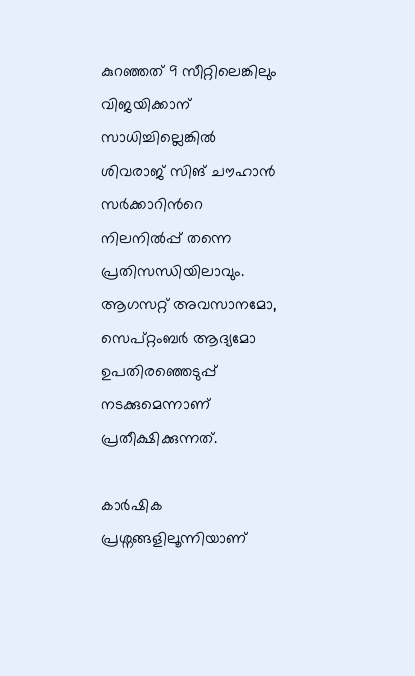കുറഞ്ഞത് 9 സീറ്റിലെങ്കിലും വിജയിക്കാന‍് സാധിച്ചില്ലെങ്കില്‍ ശിവരാജ് സിങ് ചൗഹാന്‍ സര്‍ക്കാറിന്‍റെ നിലനില്‍പ്പ് തന്നെ പ്രതിസന്ധിയിലാവും. ആഗസറ്റ് അവസാനമോ, സെപ്റ്റംബര്‍ ആദ്യമോ ഉപതിരഞ്ഞെടുപ്പ് നടക്കുമെന്നാണ് പ്രതീക്ഷിക്കുന്നത്.

കാര്‍ഷിക പ്രശ്നങ്ങളിലൂന്നിയാണ്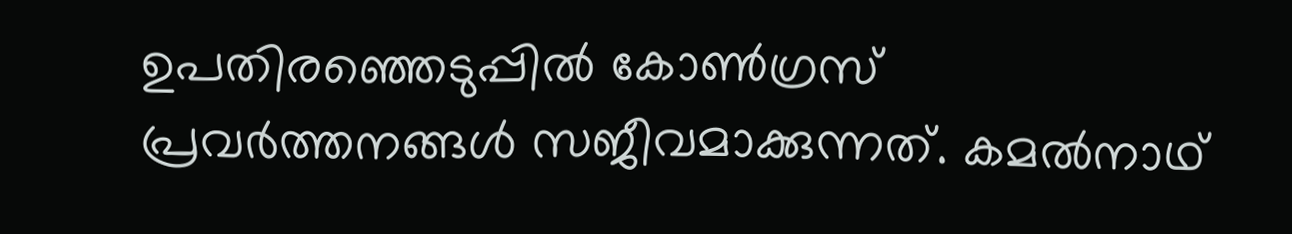ഉപതിരഞ്ഞെടുപ്പില്‍ കോണ്‍ഗ്രസ് പ്രവര്‍ത്തനങ്ങള്‍ സജീവമാക്കുന്നത്. കമല്‍നാഥ്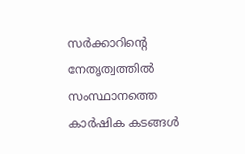സര്‍ക്കാറിന്‍റെ നേതൃത്വത്തില്‍ സംസ്ഥാനത്തെ കാര്‍ഷിക കടങ്ങള്‍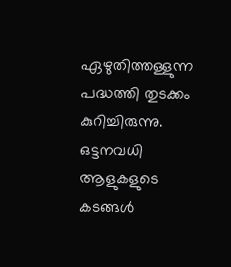ഏഴുതിത്തള്ളുന്ന പദ്ധത്തി തുടക്കം കുറിച്ചിരുന്നു.
ഒട്ടനവധി ആളുകളുടെ കടങ്ങള്‍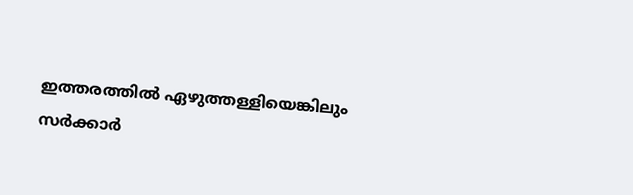ഇത്തരത്തില്‍ ഏഴുത്തള്ളിയെങ്കിലും സര്‍ക്കാര്‍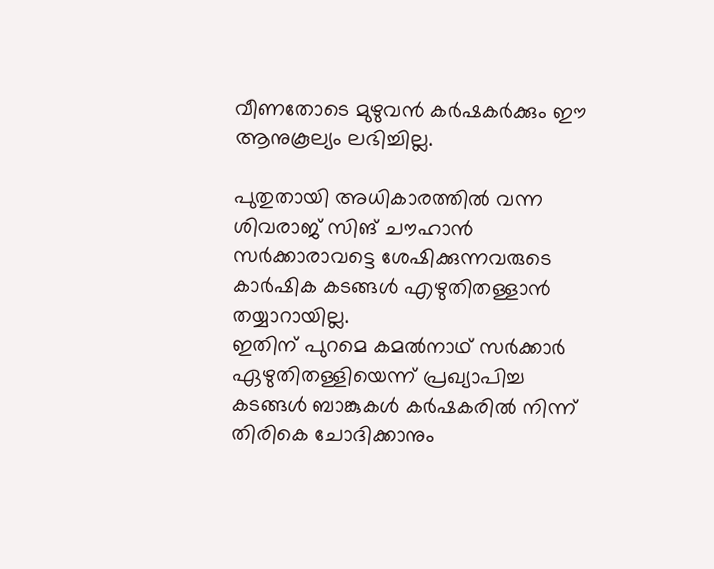വീണതോടെ മുഴുവന്‍ കര്‍ഷകര്‍ക്കും ഈ ആനുകൂല്യം ലഭിച്ചില്ല.

പുതുതായി അധികാരത്തില്‍ വന്ന ശിവരാജ് സിങ് ചൗഹാന്‍ സര്‍ക്കാരാവട്ടെ ശേഷിക്കുന്നവരുടെ കാര്‍ഷിക കടങ്ങള്‍ എഴുതിതള്ളാന്‍ തയ്യാറായില്ല.
ഇതിന് പുറമെ കമല്‍നാഥ് സര്‍ക്കാര്‍ ഏഴുതിതള്ളിയെന്ന് പ്രഖ്യാപിച്ച കടങ്ങള്‍ ബാങ്കുകള്‍ കര്‍ഷകരില്‍ നിന്ന് തിരികെ ചോദിക്കാനും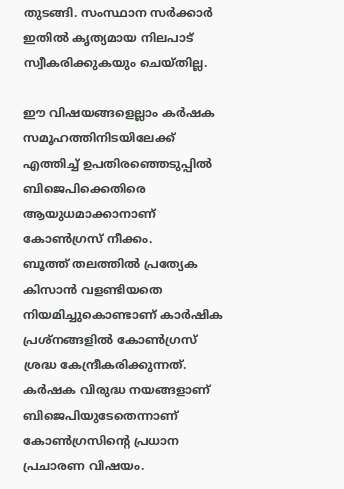തുടങ്ങി. സംസ്ഥാന സര്‍ക്കാര്‍ ഇതില്‍ കൃത്യമായ നിലപാട് സ്വീകരിക്കുകയും ചെയ്തില്ല.

ഈ വിഷയങ്ങളെല്ലാം കര്‍ഷക സമൂഹത്തിനിടയിലേക്ക് എത്തിച്ച് ഉപതിരഞ്ഞെടുപ്പില്‍ ബിജെപിക്കെതിരെ ആയുധമാക്കാനാണ് കോണ്‍ഗ്രസ് നീക്കം.
ബൂത്ത് തലത്തില്‍ പ്രത്യേക കിസാന്‍ വളണ്ടിയതെ നിയമിച്ചുകൊണ്ടാണ് കാര്‍ഷിക പ്രശ്നങ്ങളില്‍ കോണ്‍ഗ്രസ് ശ്രദ്ധ കേന്ദ്രീകരിക്കുന്നത്. കര്‍ഷക വിരുദ്ധ നയങ്ങളാണ് ബിജെപിയുടേതെന്നാണ് കോണ്‍ഗ്രസിന്‍റെ പ്രധാന പ്രചാരണ വിഷയം.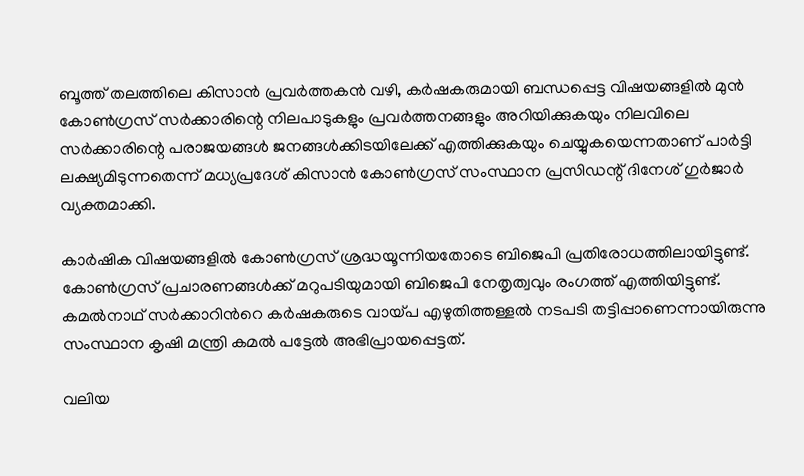ബൂത്ത് തലത്തിലെ കിസാൻ പ്രവര്‍ത്തകന്‍ വഴി, കർഷകരുമായി ബന്ധപ്പെട്ട വിഷയങ്ങളിൽ മുൻ കോൺഗ്രസ് സർക്കാരിന്റെ നിലപാടുകളും പ്രവര്‍ത്തനങ്ങളും അറിയിക്കുകയും നിലവിലെ സർക്കാരിന്റെ പരാജയങ്ങൾ ജനങ്ങള്‍ക്കിടയിലേക്ക് എത്തിക്കുകയും ചെയ്യുകയെന്നതാണ് പാര്‍ട്ടി ലക്ഷ്യമിടുന്നതെന്ന് മധ്യപ്രദേശ് കിസാൻ കോൺഗ്രസ് സംസ്ഥാന പ്രസിഡന്റ് ദിനേശ് ഗുർജാർ വ്യക്തമാക്കി.

കാര്‍ഷിക വിഷയങ്ങളില്‍ കോണ്‍ഗ്രസ് ശ്രദ്ധയൂന്നിയതോടെ ബിജെപി പ്രതിരോധത്തിലായിട്ടുണ്ട്. കോണ്‍ഗ്രസ് പ്രചാരണങ്ങള്‍ക്ക് മറുപടിയുമായി ബിജെപി നേതൃത്വവും രംഗത്ത് എത്തിയിട്ടുണ്ട്.
കമല്‍നാഥ് സര്‍ക്കാറിന്‍റെ കർഷകരുടെ വായ്പ എഴുതിത്തള്ളല്‍ നടപടി തട്ടിപ്പാണെന്നായിരുന്നു സംസ്ഥാന കൃഷി മന്ത്രി കമൽ പട്ടേൽ അഭിപ്രായപ്പെട്ടത്.

വലിയ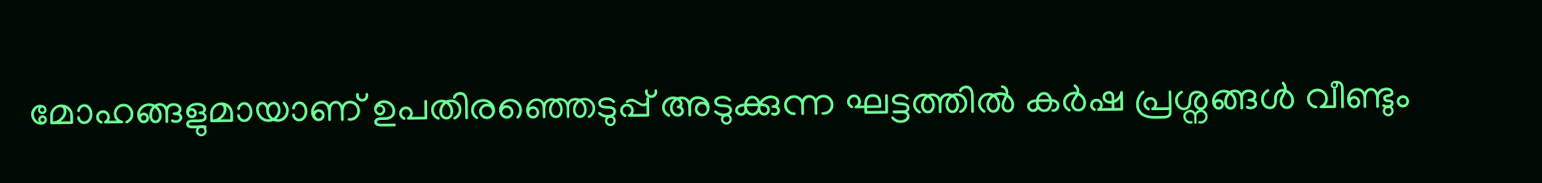മോഹങ്ങളുമായാണ് ഉപതിരഞ്ഞെടുപ്പ് അടുക്കുന്ന ഘട്ടത്തില്‍ കര്‍ഷ പ്രശ്നങ്ങള്‍ വീണ്ടും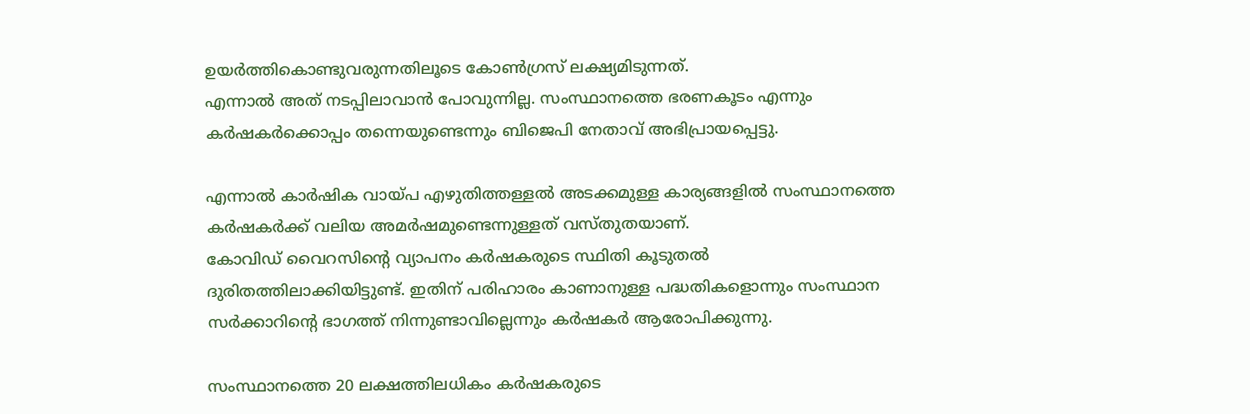ഉയര്‍ത്തികൊണ്ടുവരുന്നതിലൂടെ കോണ്‍ഗ്രസ് ലക്ഷ്യമിടുന്നത്.
എന്നാല്‍ അത് നടപ്പിലാവാന്‍ പോവുന്നില്ല. സംസ്ഥാനത്തെ ഭരണകൂടം എന്നും കര്‍ഷകര്‍ക്കൊപ്പം തന്നെയുണ്ടെന്നും ബിജെപി നേതാവ് അഭിപ്രായപ്പെട്ടു.

എന്നാല്‍ കാര്‍ഷിക വായ്പ എഴുതിത്തള്ളല്‍ അടക്കമുള്ള കാര്യങ്ങളില്‍ സംസ്ഥാനത്തെ കര്‍ഷകര്‍ക്ക് വലിയ അമര്‍ഷമുണ്ടെന്നുള്ളത് വസ്തുതയാണ്.
കോവിഡ് വൈറസിന്‍റെ വ്യാപനം കര്‍ഷകരുടെ സ്ഥിതി കൂടുതല്‍ ദുരിതത്തിലാക്കിയിട്ടുണ്ട്. ഇതിന് പരിഹാരം കാണാനുള്ള പദ്ധതികളൊന്നും സംസ്ഥാന സര്‍ക്കാറിന്‍റെ ഭാഗത്ത് നിന്നുണ്ടാവില്ലെന്നും കര്‍ഷകര്‍ ആരോപിക്കുന്നു.

സംസ്ഥാനത്തെ 20 ലക്ഷത്തിലധികം കർഷകരുടെ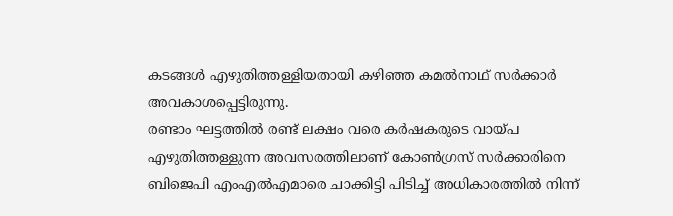കടങ്ങള്‍ എഴുതിത്തള്ളിയതായി കഴിഞ്ഞ കമൽനാഥ് സർക്കാർ അവകാശപ്പെട്ടിരുന്നു.
രണ്ടാം ഘട്ടത്തിൽ രണ്ട് ലക്ഷം വരെ കർഷകരുടെ വായ്പ എഴുതിത്തള്ളുന്ന അവസരത്തിലാണ് കോൺഗ്രസ് സർക്കാരിനെ ബിജെപി എംഎല്‍എമാരെ ചാക്കിട്ടി പിടിച്ച് അധികാരത്തിൽ നിന്ന്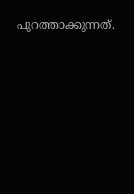പുറത്താക്കുന്നത്.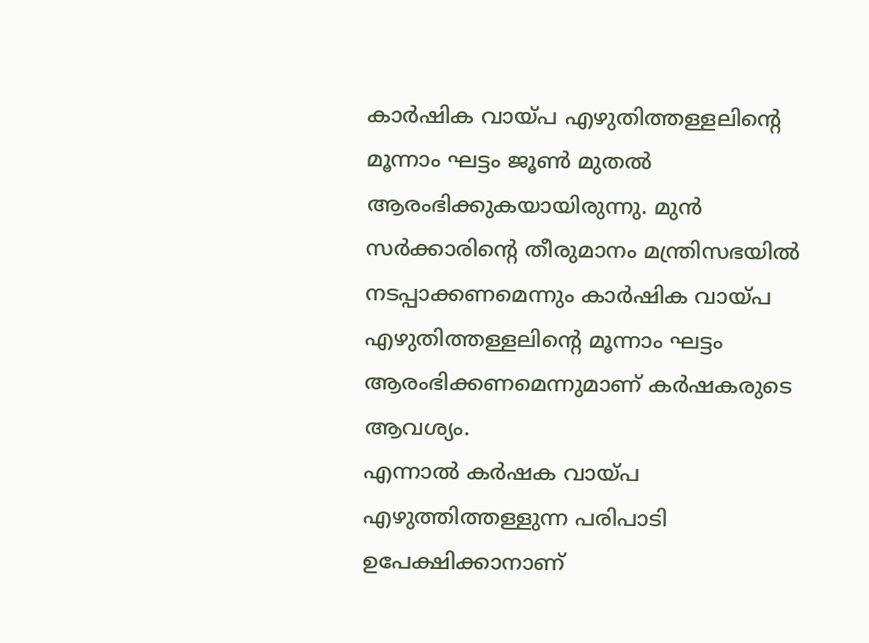കാർഷിക വായ്പ എഴുതിത്തള്ളലിന്റെ മൂന്നാം ഘട്ടം ജൂൺ മുതൽ ആരംഭിക്കുകയായിരുന്നു. മുൻ സർക്കാരിന്റെ തീരുമാനം മന്ത്രിസഭയിൽ നടപ്പാക്കണമെന്നും കാർഷിക വായ്പ എഴുതിത്തള്ളലിന്റെ മൂന്നാം ഘട്ടം ആരംഭിക്കണമെന്നുമാണ് കര്‍ഷകരുടെ ആവശ്യം.
എന്നാൽ കർഷക വായ്പ എഴുത്തിത്തള്ളുന്ന പരിപാടി ഉപേക്ഷിക്കാനാണ്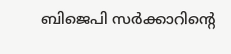ബിജെപി സര്‍ക്കാറിന്‍റെ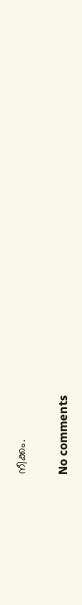നീക്കം.

No comments